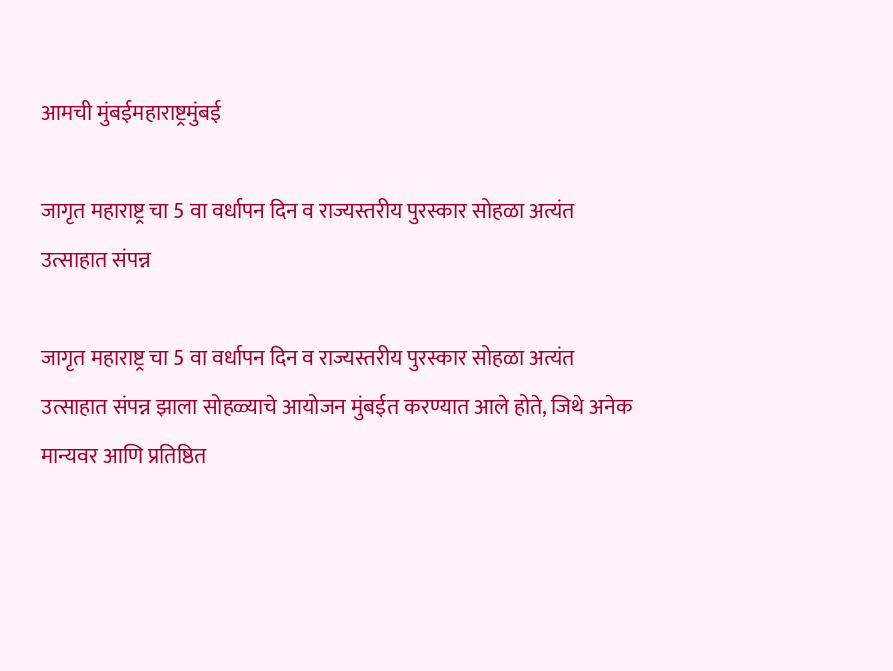आमची मुंबईमहाराष्ट्रमुंबई

जागृत महाराष्ट्र चा 5 वा वर्धापन दिन व राज्यस्तरीय पुरस्कार सोहळा अत्यंत उत्साहात संपन्न

जागृत महाराष्ट्र चा 5 वा वर्धापन दिन व राज्यस्तरीय पुरस्कार सोहळा अत्यंत उत्साहात संपन्न झाला सोहळ्याचे आयोजन मुंबईत करण्यात आले होते, जिथे अनेक मान्यवर आणि प्रतिष्ठित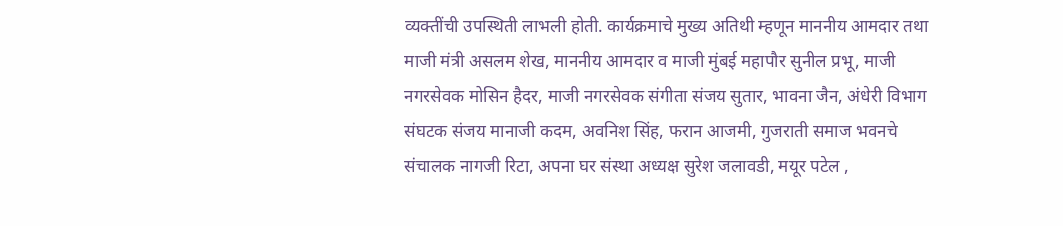व्यक्तींची उपस्थिती लाभली होती. कार्यक्रमाचे मुख्य अतिथी म्हणून माननीय आमदार तथा माजी मंत्री असलम शेख, माननीय आमदार व माजी मुंबई महापौर सुनील प्रभू, माजी नगरसेवक मोसिन हैदर, माजी नगरसेवक संगीता संजय सुतार, भावना जैन, अंधेरी विभाग संघटक संजय मानाजी कदम, अवनिश सिंह, फरान आजमी, गुजराती समाज भवनचे संचालक नागजी रिटा, अपना घर संस्था अध्यक्ष सुरेश जलावडी, मयूर पटेल ,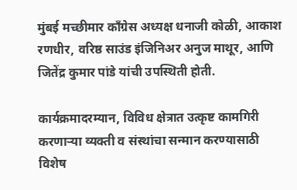मुंबई मच्छीमार काँग्रेस अध्यक्ष धनाजी कोळी, आकाश रणधीर, वरिष्ठ साउंड इंजिनिअर अनुज माथूर, आणि जितेंद्र कुमार पांडे यांची उपस्थिती होती.

कार्यक्रमादरम्यान, विविध क्षेत्रात उत्कृष्ट कामगिरी करणाऱ्या व्यक्ती व संस्थांचा सन्मान करण्यासाठी विशेष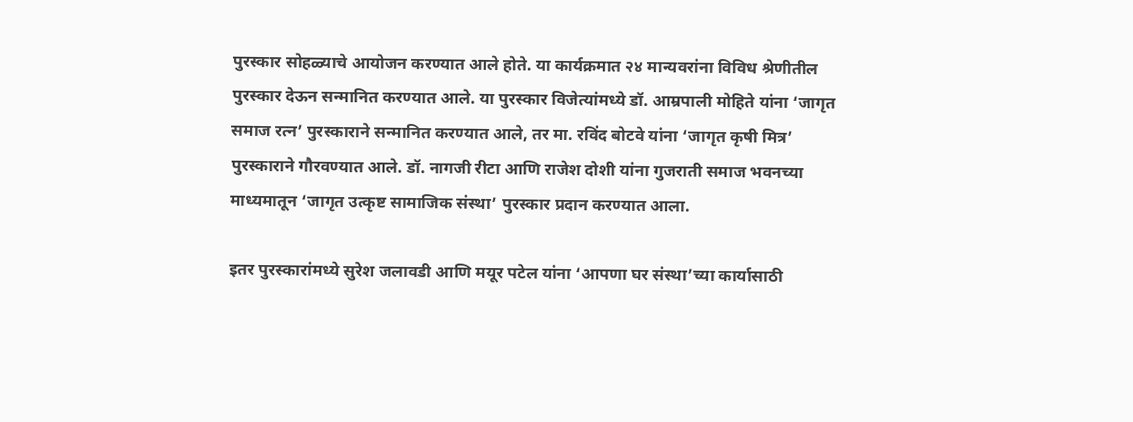पुरस्कार सोहळ्याचे आयोजन करण्यात आले होते. या कार्यक्रमात २४ मान्यवरांना विविध श्रेणीतील पुरस्कार देऊन सन्मानित करण्यात आले. या पुरस्कार विजेत्यांमध्ये डॉ. आम्रपाली मोहिते यांना ‘जागृत समाज रत्न’ पुरस्काराने सन्मानित करण्यात आले, तर मा. रविंद बोटवे यांना ‘जागृत कृषी मित्र’ पुरस्काराने गौरवण्यात आले. डॉ. नागजी रीटा आणि राजेश दोशी यांना गुजराती समाज भवनच्या माध्यमातून ‘जागृत उत्कृष्ट सामाजिक संस्था’ पुरस्कार प्रदान करण्यात आला.

इतर पुरस्कारांमध्ये सुरेश जलावडी आणि मयूर पटेल यांना ‘आपणा घर संस्था’च्या कार्यासाठी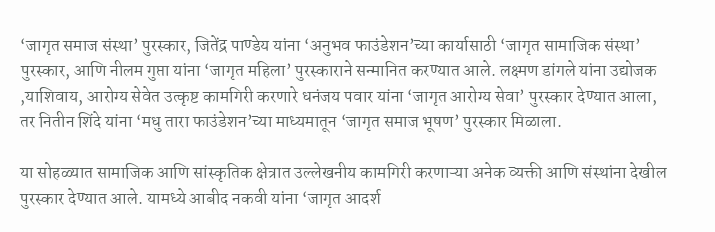‘जागृत समाज संस्था’ पुरस्कार, जितेंद्र पाण्डेय यांना ‘अनुभव फाउंडेशन’च्या कार्यासाठी ‘जागृत सामाजिक संस्था’ पुरस्कार, आणि नीलम गुप्ता यांना ‘जागृत महिला’ पुरस्काराने सन्मानित करण्यात आले. लक्ष्मण डांगले यांना उद्योजक ,याशिवाय, आरोग्य सेवेत उत्कृष्ट कामगिरी करणारे धनंजय पवार यांना ‘जागृत आरोग्य सेवा’ पुरस्कार देण्यात आला, तर नितीन शिंदे यांना ‘मधु तारा फाउंडेशन’च्या माध्यमातून ‘जागृत समाज भूषण’ पुरस्कार मिळाला.

या सोहळ्यात सामाजिक आणि सांस्कृतिक क्षेत्रात उल्लेखनीय कामगिरी करणाऱ्या अनेक व्यक्ती आणि संस्थांना देखील पुरस्कार देण्यात आले. यामध्ये आबीद नकवी यांना ‘जागृत आदर्श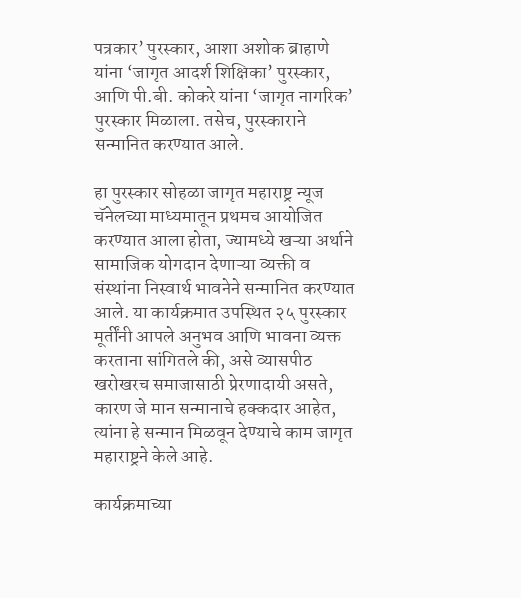पत्रकार’ पुरस्कार, आशा अशोक ब्राहाणे यांना ‘जागृत आदर्श शिक्षिका’ पुरस्कार, आणि पी.बी. कोकरे यांना ‘जागृत नागरिक’ पुरस्कार मिळाला. तसेच, पुरस्काराने सन्मानित करण्यात आले.

हा पुरस्कार सोहळा जागृत महाराष्ट्र न्यूज चॅनेलच्या माध्यमातून प्रथमच आयोजित करण्यात आला होता, ज्यामध्ये खऱ्या अर्थाने सामाजिक योगदान देणाऱ्या व्यक्ती व संस्थांना निस्वार्थ भावनेने सन्मानित करण्यात आले. या कार्यक्रमात उपस्थित २५ पुरस्कार मूर्तींनी आपले अनुभव आणि भावना व्यक्त करताना सांगितले की, असे व्यासपीठ खरोखरच समाजासाठी प्रेरणादायी असते, कारण जे मान सन्मानाचे हक्कदार आहेत, त्यांना हे सन्मान मिळवून देण्याचे काम जागृत महाराष्ट्रने केले आहे.

कार्यक्रमाच्या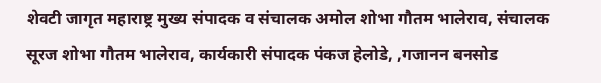शेवटी जागृत महाराष्ट्र मुख्य संपादक व संचालक अमोल शोभा गौतम भालेराव, संचालक सूरज शोभा गौतम भालेराव, कार्यकारी संपादक पंकज हेलोडे, ,गजानन बनसोड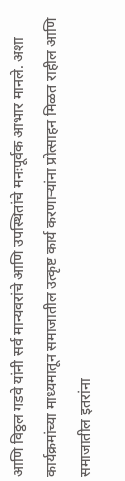आणि विठ्ठल गडवे यांनी सर्व मान्यवरांचे आणि उपस्थितांचे मनःपूर्वक आभार मानले. अशा कार्यक्रमांच्या माध्यमातून समाजातील उत्कृष्ट कार्य करणाऱ्यांना प्रोत्साहन मिळत राहील आणि समाजातील इतरांना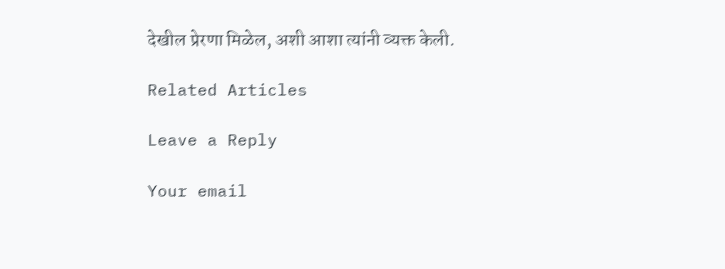देखील प्रेरणा मिळेल, अशी आशा त्यांनी व्यक्त केली.

Related Articles

Leave a Reply

Your email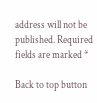address will not be published. Required fields are marked *

Back to top button